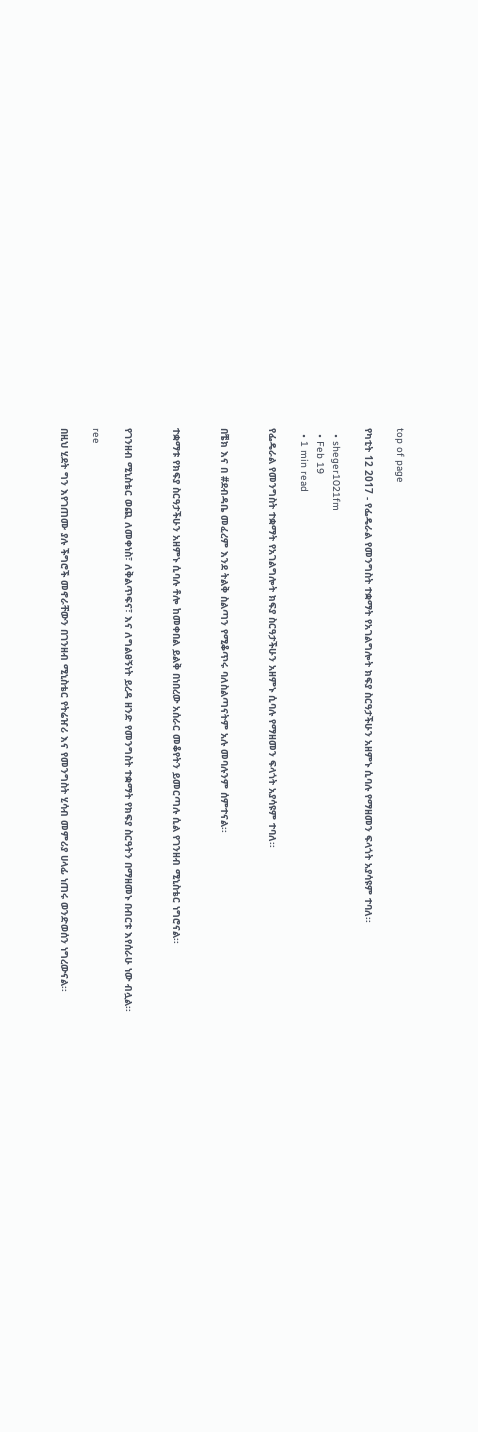top of page

የካቲት 12 2017 - የፌዴራል የመንግስት ተቋማት የአገልግሎት ክፍያ ስርዓታችሁን አዘምኑ ሲባሉ የማዘመን ፍላጎት አያሳዩም ተባለ፡፡

  • sheger1021fm
  • Feb 19
  • 1 min read

የፌዴራል የመንግስት ተቋማት የአገልግሎት ክፍያ ስርዓታችሁን አዘምኑ ሲባሉ የማዘመን ፍላጎት አያሳዩም ተባለ፡፡


በቼክ እና በ #ደብዳቤ መፈረም እንደ ትልቅ ስልጣን የሚቆጥሩ ባለስልጣናትም አሉ መባሉንም ሰምተናል፡፡


ተቋማቱ የክፍያ ስርዓታችሁን አዘምኑ ሲባሉ ቶሎ ከመቀበል ይልቅ በነበረው አሰራር መቆየትን ይመርጣሉ ሲል የገንዘብ ሚኒስቴር ነግሮናል፡፡


የገንዘብ ሚኒስቴር ወጪ ለመቀነስ፣ ለቅልጥፍና፣ እና ለግልፀኝነት ይረዳ ዘንድ የመንግስት ተቋማት የክፍያ ስርዓትን በማዘመኑ በብርቱ እየሰራሁ ነው ብሏል፡፡

ree

በዚህ ሂደት ግን እየገጠሙ ያሉ ችግሮች መኖራቸውን በገንዘብ ሚኒስቴር የትሬዠሪ እና የመንግስት ሂሳብ መምሪያ ሀላፊ ነጠሩ ወንድወሰን ነግረውናል፡፡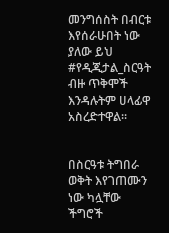መንግሰስት በብርቱ እየሰራሁበት ነው ያለው ይህ #የዲጂታል_ስርዓት ብዙ ጥቅሞች እንዳሉትም ሀላፊዋ አስረድተዋል፡፡


በስርዓቱ ትግበራ ወቅት እየገጠሙን ነው ካሏቸው ችግሮች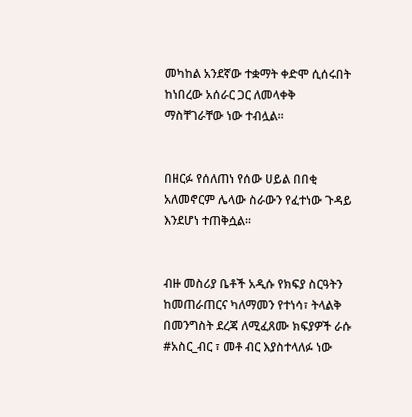መካከል አንደኛው ተቋማት ቀድሞ ሲሰሩበት ከነበረው አሰራር ጋር ለመላቀቅ ማስቸገራቸው ነው ተብሏል፡፡


በዘርፉ የሰለጠነ የሰው ሀይል በበቂ አለመኖርም ሌላው ስራውን የፈተነው ጉዳይ እንደሆነ ተጠቅሷል፡፡


ብዙ መስሪያ ቤቶች አዲሱ የክፍያ ስርዓትን ከመጠራጠርና ካለማመን የተነሳ፣ ትላልቅ በመንግስት ደረጃ ለሚፈጸሙ ክፍያዎች ራሱ #አስር_ብር ፣ መቶ ብር እያስተላለፉ ነው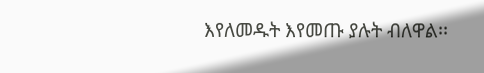እየለመዱት እየመጡ ያሉት ብለዋል፡፡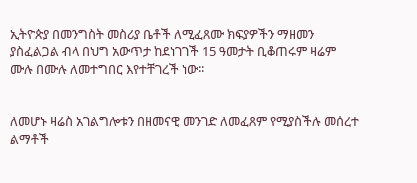ኢትዮጵያ በመንግስት መስሪያ ቤቶች ለሚፈጸሙ ክፍያዎችን ማዘመን ያስፈልጋል ብላ በህግ አውጥታ ከደነገገች 15 ዓመታት ቢቆጠሩም ዛሬም ሙሉ በሙሉ ለመተግበር እየተቸገረች ነው፡፡


ለመሆኑ ዛሬስ አገልግሎቱን በዘመናዊ መንገድ ለመፈጸም የሚያስችሉ መሰረተ ልማቶች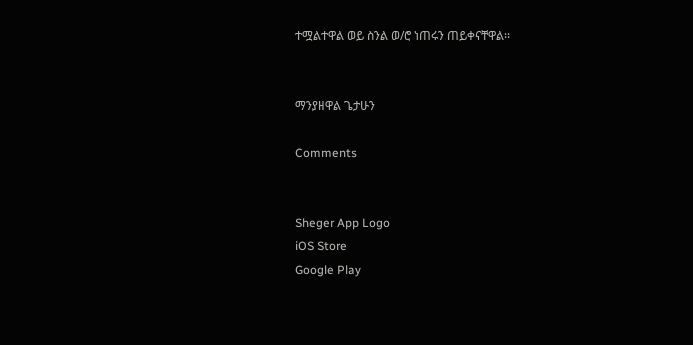ተሟልተዋል ወይ ስንል ወ/ሮ ነጠሩን ጠይቀናቸዋል፡፡


ማንያዘዋል ጌታሁን

Comments


Sheger App Logo
iOS Store
Google Play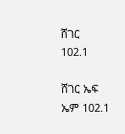ሸገር
102.1

ሸገር ኤፍ ኤም 102.1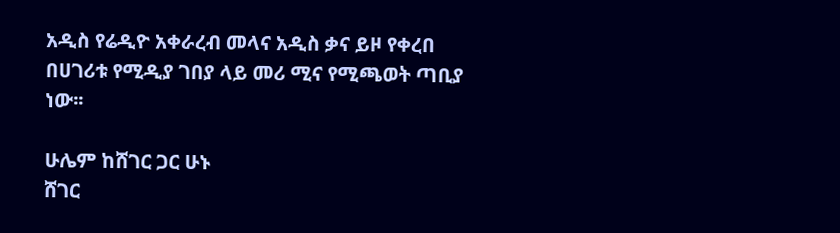አዲስ የሬዲዮ አቀራረብ መላና አዲስ ቃና ይዞ የቀረበ በሀገሪቱ የሚዲያ ገበያ ላይ መሪ ሚና የሚጫወት ጣቢያ ነው፡፡

ሁሌም ከሸገር ጋር ሁኑ
ሸገር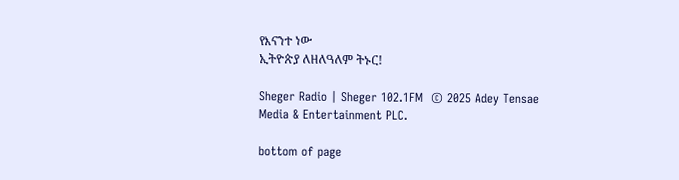የእናንተ ነው
ኢትዮጵያ ለዘለዓለም ትኑር!

Sheger Radio | Sheger 102.1FM  © 2025 Adey Tensae Media & Entertainment PLC.

bottom of page